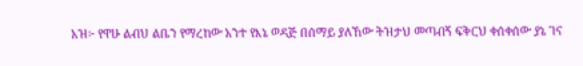አዝ፦ የዋሁ ልብህ ልቤን የማረከው አንተ የእኔ ወዳጅ በሰማይ ያለኸው ትዝታህ መጣብኝ ፍቅርህ ቀሰቀሰው ያኔ ገና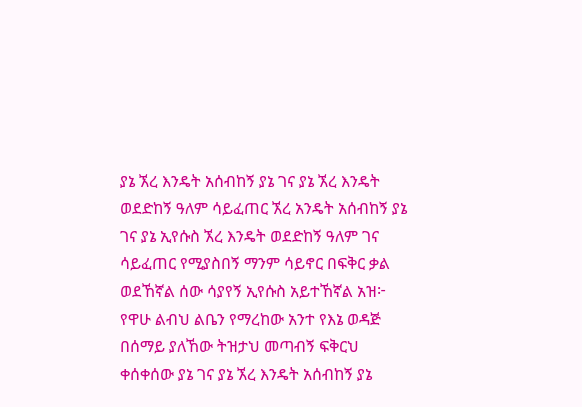ያኔ ኧረ እንዴት አሰብከኝ ያኔ ገና ያኔ ኧረ እንዴት ወደድከኝ ዓለም ሳይፈጠር ኧረ አንዴት አሰብከኝ ያኔ ገና ያኔ ኢየሱስ ኧረ እንዴት ወደድከኝ ዓለም ገና ሳይፈጠር የሚያስበኝ ማንም ሳይኖር በፍቅር ቃል ወደኸኛል ሰው ሳያየኝ ኢየሱስ አይተኸኛል አዝ፦ የዋሁ ልብህ ልቤን የማረከው አንተ የእኔ ወዳጅ በሰማይ ያለኸው ትዝታህ መጣብኝ ፍቅርህ ቀሰቀሰው ያኔ ገና ያኔ ኧረ እንዴት አሰብከኝ ያኔ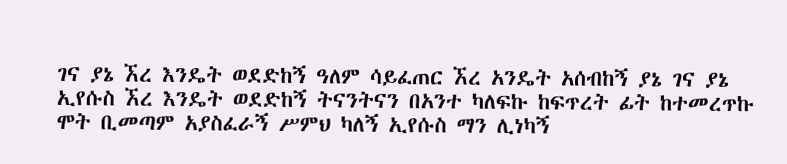ገና ያኔ ኧረ እንዴት ወደድከኝ ዓለም ሳይፈጠር ኧረ አንዴት አሰብከኝ ያኔ ገና ያኔ ኢየሱስ ኧረ እንዴት ወደድከኝ ትናንትናን በአንተ ካለፍኩ ከፍጥረት ፊት ከተመረጥኩ ሞት ቢመጣም አያስፈራኝ ሥምህ ካለኝ ኢየሱስ ማን ሊነካኝ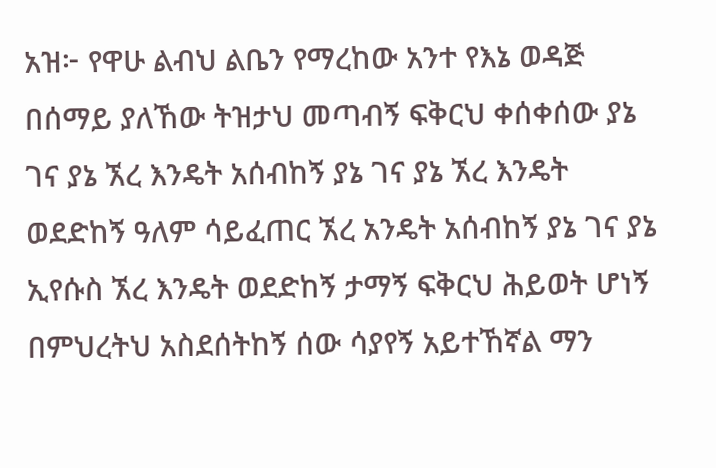አዝ፦ የዋሁ ልብህ ልቤን የማረከው አንተ የእኔ ወዳጅ በሰማይ ያለኸው ትዝታህ መጣብኝ ፍቅርህ ቀሰቀሰው ያኔ ገና ያኔ ኧረ እንዴት አሰብከኝ ያኔ ገና ያኔ ኧረ እንዴት ወደድከኝ ዓለም ሳይፈጠር ኧረ አንዴት አሰብከኝ ያኔ ገና ያኔ ኢየሱስ ኧረ እንዴት ወደድከኝ ታማኝ ፍቅርህ ሕይወት ሆነኝ በምህረትህ አስደሰትከኝ ሰው ሳያየኝ አይተኸኛል ማን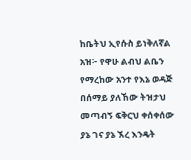ከቤትህ ኢየሱስ ይነቅለኛል አዝ፦ የዋሁ ልብህ ልቤን የማረከው አንተ የእኔ ወዳጅ በሰማይ ያለኸው ትዝታህ መጣብኝ ፍቅርህ ቀሰቀሰው ያኔ ገና ያኔ ኧረ እንዴት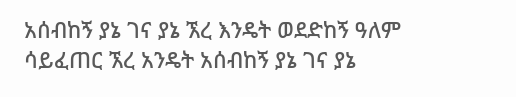አሰብከኝ ያኔ ገና ያኔ ኧረ እንዴት ወደድከኝ ዓለም ሳይፈጠር ኧረ አንዴት አሰብከኝ ያኔ ገና ያኔ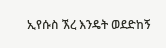ኢየሱስ ኧረ እንዴት ወደድከኝ